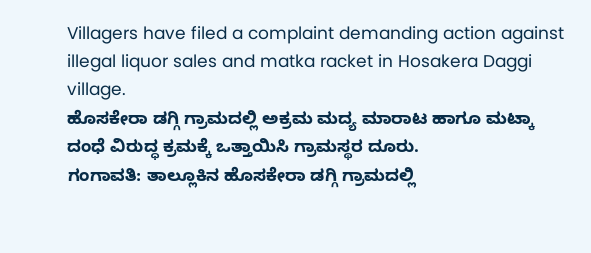Villagers have filed a complaint demanding action against illegal liquor sales and matka racket in Hosakera Daggi village.
ಹೊಸಕೇರಾ ಡಗ್ಗಿ ಗ್ರಾಮದಲ್ಲಿ ಅಕ್ರಮ ಮದ್ಯ ಮಾರಾಟ ಹಾಗೂ ಮಟ್ಕಾ ದಂಧೆ ವಿರುದ್ಧ ಕ್ರಮಕ್ಕೆ ಒತ್ತಾಯಿಸಿ ಗ್ರಾಮಸ್ಥರ ದೂರು.
ಗಂಗಾವತಿ: ತಾಲ್ಲೂಕಿನ ಹೊಸಕೇರಾ ಡಗ್ಗಿ ಗ್ರಾಮದಲ್ಲಿ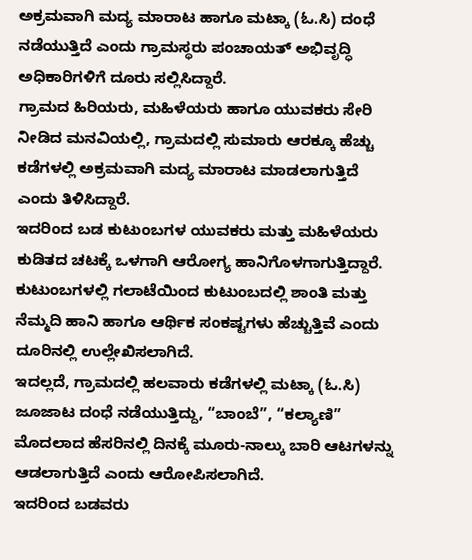ಅಕ್ರಮವಾಗಿ ಮದ್ಯ ಮಾರಾಟ ಹಾಗೂ ಮಟ್ಕಾ (ಓ.ಸಿ) ದಂಧೆ ನಡೆಯುತ್ತಿದೆ ಎಂದು ಗ್ರಾಮಸ್ಥರು ಪಂಚಾಯತ್ ಅಭಿವೃದ್ಧಿ ಅಧಿಕಾರಿಗಳಿಗೆ ದೂರು ಸಲ್ಲಿಸಿದ್ದಾರೆ.
ಗ್ರಾಮದ ಹಿರಿಯರು, ಮಹಿಳೆಯರು ಹಾಗೂ ಯುವಕರು ಸೇರಿ ನೀಡಿದ ಮನವಿಯಲ್ಲಿ, ಗ್ರಾಮದಲ್ಲಿ ಸುಮಾರು ಆರಕ್ಕೂ ಹೆಚ್ಚು ಕಡೆಗಳಲ್ಲಿ ಅಕ್ರಮವಾಗಿ ಮದ್ಯ ಮಾರಾಟ ಮಾಡಲಾಗುತ್ತಿದೆ ಎಂದು ತಿಳಿಸಿದ್ದಾರೆ.
ಇದರಿಂದ ಬಡ ಕುಟುಂಬಗಳ ಯುವಕರು ಮತ್ತು ಮಹಿಳೆಯರು ಕುಡಿತದ ಚಟಕ್ಕೆ ಒಳಗಾಗಿ ಆರೋಗ್ಯ ಹಾನಿಗೊಳಗಾಗುತ್ತಿದ್ದಾರೆ. ಕುಟುಂಬಗಳಲ್ಲಿ ಗಲಾಟೆಯಿಂದ ಕುಟುಂಬದಲ್ಲಿ ಶಾಂತಿ ಮತ್ತು ನೆಮ್ಮದಿ ಹಾನಿ ಹಾಗೂ ಆರ್ಥಿಕ ಸಂಕಷ್ಟಗಳು ಹೆಚ್ಚುತ್ತಿವೆ ಎಂದು ದೂರಿನಲ್ಲಿ ಉಲ್ಲೇಖಿಸಲಾಗಿದೆ.
ಇದಲ್ಲದೆ, ಗ್ರಾಮದಲ್ಲಿ ಹಲವಾರು ಕಡೆಗಳಲ್ಲಿ ಮಟ್ಕಾ (ಓ.ಸಿ) ಜೂಜಾಟ ದಂಧೆ ನಡೆಯುತ್ತಿದ್ದು, “ಬಾಂಬೆ”, “ಕಲ್ಯಾಣಿ” ಮೊದಲಾದ ಹೆಸರಿನಲ್ಲಿ ದಿನಕ್ಕೆ ಮೂರು-ನಾಲ್ಕು ಬಾರಿ ಆಟಗಳನ್ನು ಆಡಲಾಗುತ್ತಿದೆ ಎಂದು ಆರೋಪಿಸಲಾಗಿದೆ.
ಇದರಿಂದ ಬಡವರು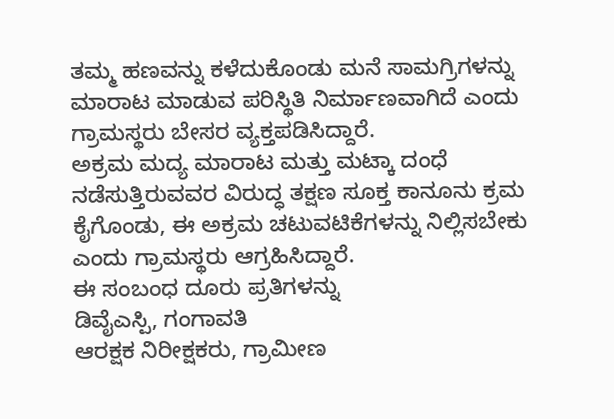ತಮ್ಮ ಹಣವನ್ನು ಕಳೆದುಕೊಂಡು ಮನೆ ಸಾಮಗ್ರಿಗಳನ್ನು ಮಾರಾಟ ಮಾಡುವ ಪರಿಸ್ಥಿತಿ ನಿರ್ಮಾಣವಾಗಿದೆ ಎಂದು ಗ್ರಾಮಸ್ಥರು ಬೇಸರ ವ್ಯಕ್ತಪಡಿಸಿದ್ದಾರೆ.
ಅಕ್ರಮ ಮದ್ಯ ಮಾರಾಟ ಮತ್ತು ಮಟ್ಕಾ ದಂಧೆ ನಡೆಸುತ್ತಿರುವವರ ವಿರುದ್ಧ ತಕ್ಷಣ ಸೂಕ್ತ ಕಾನೂನು ಕ್ರಮ ಕೈಗೊಂಡು, ಈ ಅಕ್ರಮ ಚಟುವಟಿಕೆಗಳನ್ನು ನಿಲ್ಲಿಸಬೇಕು ಎಂದು ಗ್ರಾಮಸ್ಥರು ಆಗ್ರಹಿಸಿದ್ದಾರೆ.
ಈ ಸಂಬಂಧ ದೂರು ಪ್ರತಿಗಳನ್ನು
ಡಿವೈಎಸ್ಪಿ, ಗಂಗಾವತಿ
ಆರಕ್ಷಕ ನಿರೀಕ್ಷಕರು, ಗ್ರಾಮೀಣ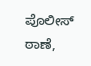ಪೊಲೀಸ್ ಠಾಣೆ,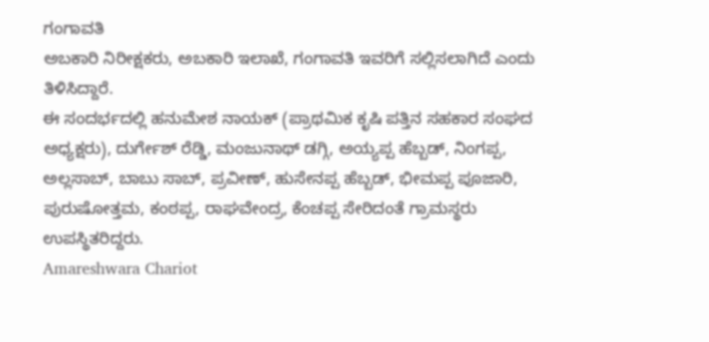ಗಂಗಾವತಿ
ಅಬಕಾರಿ ನಿರೀಕ್ಷಕರು, ಅಬಕಾರಿ ಇಲಾಖೆ, ಗಂಗಾವತಿ ಇವರಿಗೆ ಸಲ್ಲಿಸಲಾಗಿದೆ ಎಂದು ತಿಳಿಸಿದ್ದಾರೆ.
ಈ ಸಂದರ್ಭದಲ್ಲಿ ಹನುಮೇಶ ನಾಯಕ್ (ಪ್ರಾಥಮಿಕ ಕೃಷಿ ಪತ್ತಿನ ಸಹಕಾರ ಸಂಘದ ಅಧ್ಯಕ್ಷರು), ದುರ್ಗೇಶ್ ರೆಡ್ಡಿ, ಮಂಜುನಾಥ್ ಡಗ್ಗಿ, ಅಯ್ಯಪ್ಪ ಹೆಬ್ಬಡ್, ನಿಂಗಪ್ಪ, ಅಲ್ಲಸಾಬ್, ಬಾಬು ಸಾಬ್, ಪ್ರವೀಣ್, ಹುಸೇನಪ್ಪ ಹೆಬ್ಬಡ್, ಭೀಮಪ್ಪ ಪೂಜಾರಿ, ಪುರುಷೋತ್ತಮ, ಕಂಠಪ್ಪ, ರಾಘವೇಂದ್ರ, ಕೆಂಚಪ್ಪ ಸೇರಿದಂತೆ ಗ್ರಾಮಸ್ಥರು ಉಪಸ್ಥಿತರಿದ್ದರು.
Amareshwara Chariot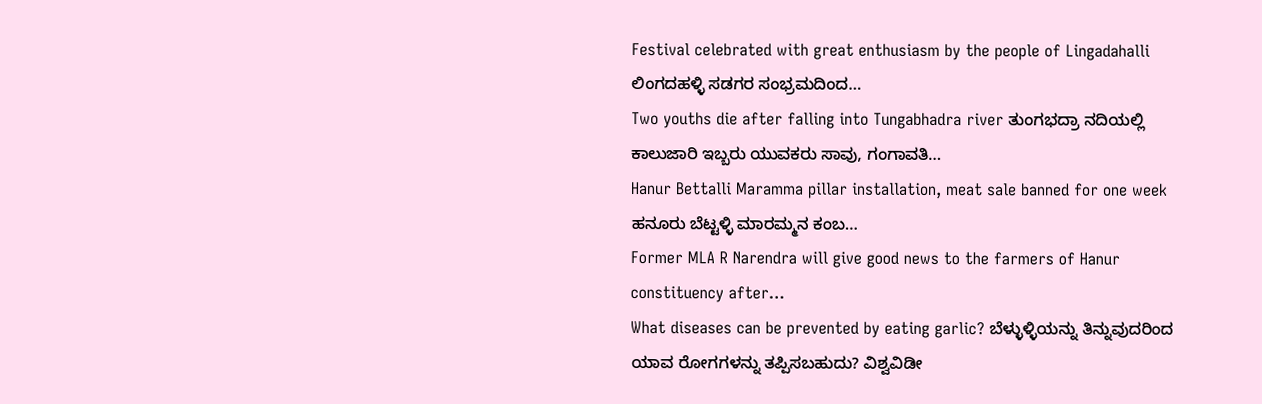Festival celebrated with great enthusiasm by the people of Lingadahalli ಲಿಂಗದಹಳ್ಳಿ ಸಡಗರ ಸಂಭ್ರಮದಿಂದ…
Two youths die after falling into Tungabhadra river ತುಂಗಭದ್ರಾ ನದಿಯಲ್ಲಿ ಕಾಲುಜಾರಿ ಇಬ್ಬರು ಯುವಕರು ಸಾವು, ಗಂಗಾವತಿ…
Hanur Bettalli Maramma pillar installation, meat sale banned for one week ಹನೂರು ಬೆಟ್ಟಳ್ಳಿ ಮಾರಮ್ಮನ ಕಂಬ…
Former MLA R Narendra will give good news to the farmers of Hanur constituency after…
What diseases can be prevented by eating garlic? ಬೆಳ್ಳುಳ್ಳಿಯನ್ನು ತಿನ್ನುವುದರಿಂದ ಯಾವ ರೋಗಗಳನ್ನು ತಪ್ಪಿಸಬಹುದು? ವಿಶ್ವವಿಡೀ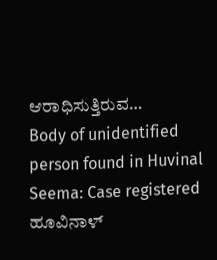ಆರಾಧಿಸುತ್ತಿರುವ…
Body of unidentified person found in Huvinal Seema: Case registered ಹೂವಿನಾಳ್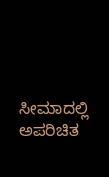ಸೀಮಾದಲ್ಲಿ ಅಪರಿಚಿತ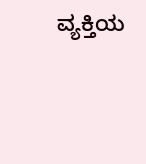ವ್ಯಕ್ತಿಯ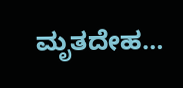ಮೃತದೇಹ…